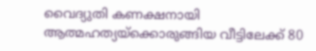വൈദ്യുതി കണക്ഷനായി ആത്മഹത്യയ്‌ക്കൊരുങ്ങിയ വീട്ടിലേക്ക് 80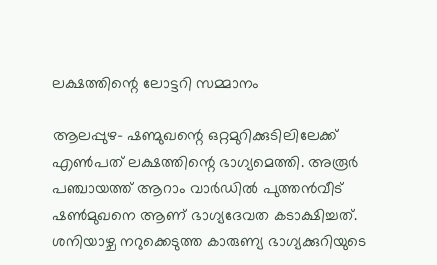ലക്ഷത്തിന്റെ ലോട്ടറി സമ്മാനം

ആലപ്പുഴ- ഷണ്മുഖന്റെ ഒറ്റമുറിക്കുടിലിലേക്ക് എണ്‍പത് ലക്ഷത്തിന്റെ ഭാഗ്യമെത്തി. അരൂര്‍ പഞ്ചായത്ത് ആറാം വാര്‍ഡില്‍ പുത്തന്‍വീട് ഷണ്‍മുഖനെ ആണ് ഭാഗ്യദേവത കടാക്ഷിച്ചത്. ശനിയാഴ്ച നറുക്കെടുത്ത കാരുണ്യ ഭാഗ്യക്കുറിയുടെ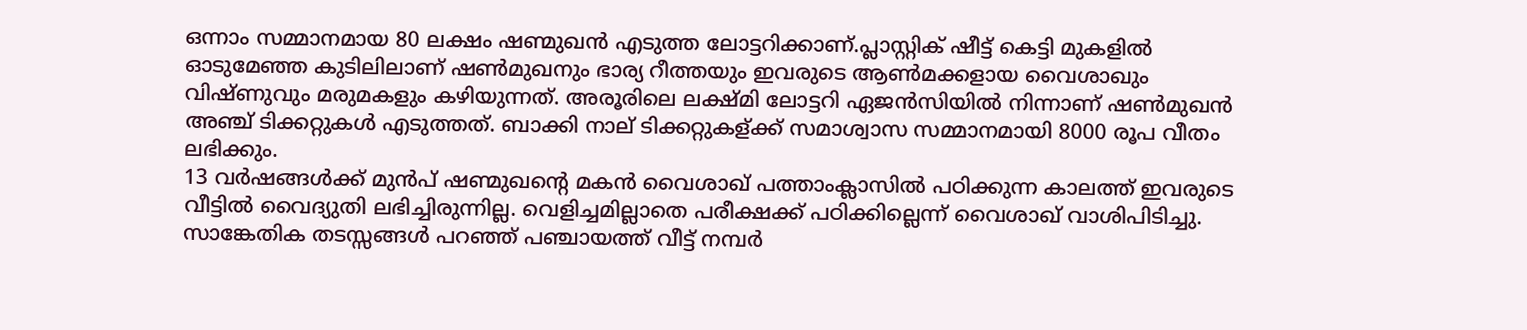ഒന്നാം സമ്മാനമായ 80 ലക്ഷം ഷണ്മുഖന്‍ എടുത്ത ലോട്ടറിക്കാണ്.പ്ലാസ്റ്റിക് ഷീട്ട് കെട്ടി മുകളില്‍ ഓടുമേഞ്ഞ കുടിലിലാണ് ഷണ്‍മുഖനും ഭാര്യ റീത്തയും ഇവരുടെ ആണ്‍മക്കളായ വൈശാഖും വിഷ്ണുവും മരുമകളും കഴിയുന്നത്. അരൂരിലെ ലക്ഷ്മി ലോട്ടറി ഏജന്‍സിയില്‍ നിന്നാണ് ഷണ്‍മുഖന്‍ അഞ്ച് ടിക്കറ്റുകള്‍ എടുത്തത്. ബാക്കി നാല് ടിക്കറ്റുകള്ക്ക് സമാശ്വാസ സമ്മാനമായി 8000 രൂപ വീതം ലഭിക്കും.
13 വര്‍ഷങ്ങള്‍ക്ക് മുന്‍പ് ഷണ്മുഖന്റെ മകന്‍ വൈശാഖ് പത്താംക്ലാസില്‍ പഠിക്കുന്ന കാലത്ത് ഇവരുടെ വീട്ടില്‍ വൈദ്യുതി ലഭിച്ചിരുന്നില്ല. വെളിച്ചമില്ലാതെ പരീക്ഷക്ക് പഠിക്കില്ലെന്ന് വൈശാഖ് വാശിപിടിച്ചു. സാങ്കേതിക തടസ്സങ്ങള്‍ പറഞ്ഞ് പഞ്ചായത്ത് വീട്ട് നമ്പര്‍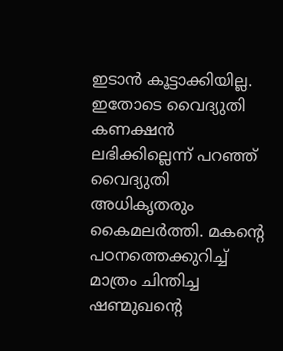ഇടാന്‍ കൂട്ടാക്കിയില്ല. ഇതോടെ വൈദ്യുതി കണക്ഷന്‍ ലഭിക്കില്ലെന്ന് പറഞ്ഞ് വൈദ്യുതി അധികൃതരും കൈമലര്‍ത്തി. മകന്റെ പഠനത്തെക്കുറിച്ച് മാത്രം ചിന്തിച്ച ഷണ്മുഖന്റെ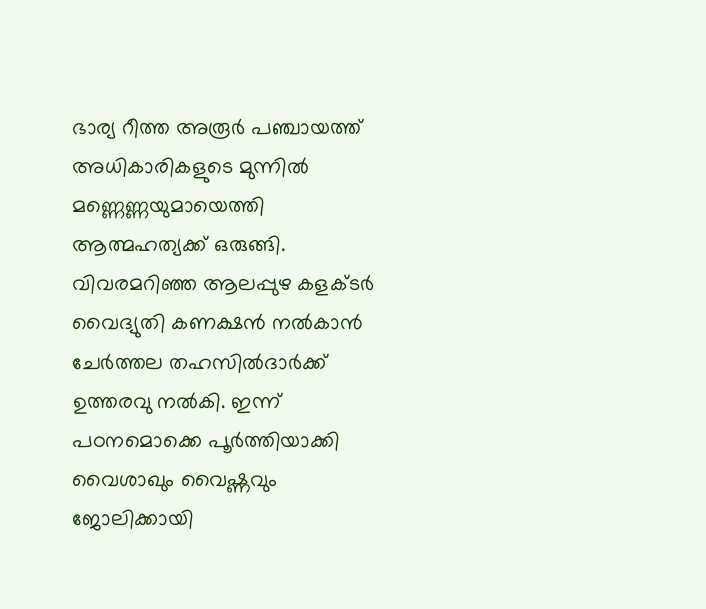ഭാര്യ റീത്ത അരൂര്‍ പഞ്ചായത്ത് അധികാരികളുടെ മുന്നില്‍ മണ്ണെണ്ണയുമായെത്തി ആത്മഹത്യക്ക് ഒരുങ്ങി. വിവരമറിഞ്ഞ ആലപ്പുഴ കളക്ടര്‍ വൈദ്യുതി കണക്ഷന്‍ നല്‍കാന്‍ ചേര്‍ത്തല തഹസില്‍ദാര്‍ക്ക് ഉത്തരവു നല്‍കി. ഇന്ന് പഠനമൊക്കെ പൂര്‍ത്തിയാക്കി വൈശാഖും വൈഷ്ണവും ജോലിക്കായി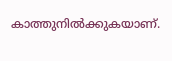കാത്തുനില്‍ക്കുകയാണ്.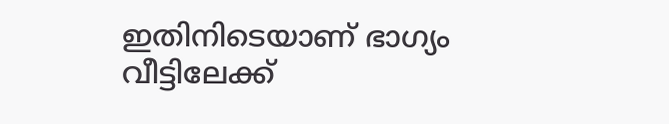ഇതിനിടെയാണ് ഭാഗ്യം വീട്ടിലേക്ക്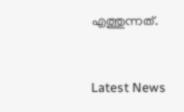എത്തുന്നത്.


Latest News